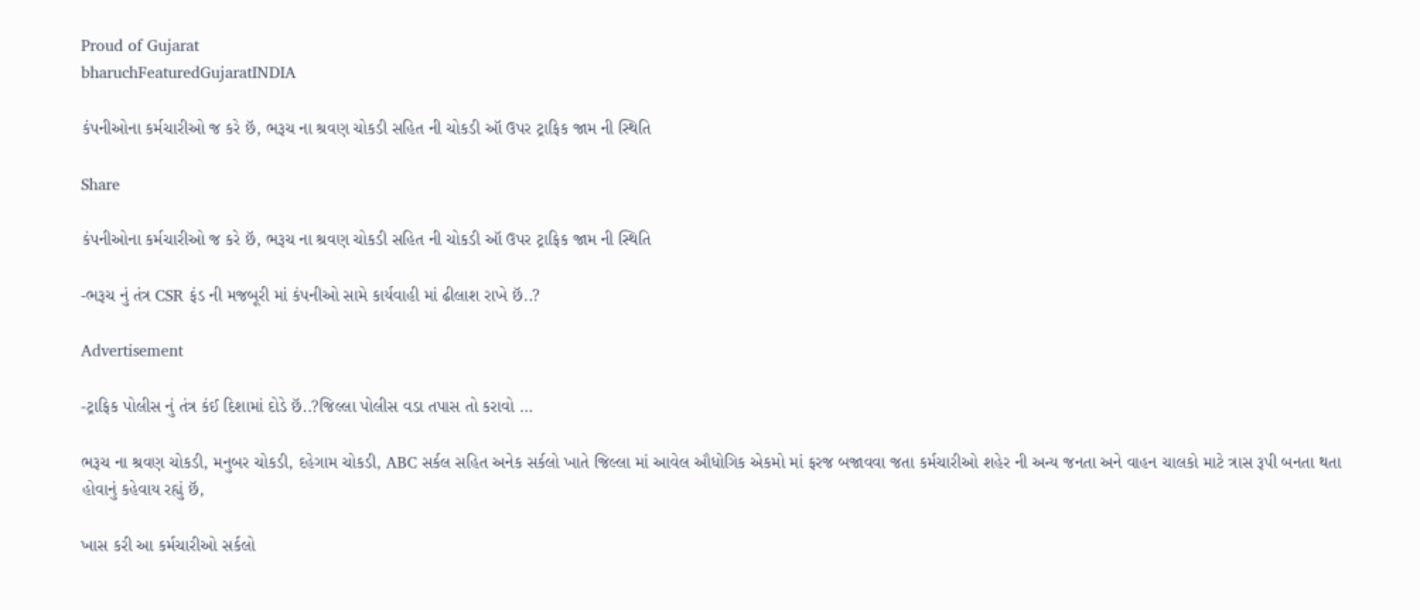Proud of Gujarat
bharuchFeaturedGujaratINDIA

કંપનીઓના કર્મચારીઓ જ કરે છૅ, ભરૂચ ના શ્રવણ ચોકડી સહિત ની ચોકડી ઑ ઉપર ટ્રાફિક જામ ની સ્થિતિ

Share

કંપનીઓના કર્મચારીઓ જ કરે છૅ, ભરૂચ ના શ્રવણ ચોકડી સહિત ની ચોકડી ઑ ઉપર ટ્રાફિક જામ ની સ્થિતિ

-ભરૂચ નું તંત્ર CSR ફંડ ની મજબૂરી માં કંપનીઓ સામે કાર્યવાહી માં ઢીલાશ રાખે છૅ..?

Advertisement

-ટ્રાફિક પોલીસ નું તંત્ર કંઈ દિશામાં દોડે છૅ..?જિલ્લા પોલીસ વડા તપાસ તો કરાવો …

ભરૂચ ના શ્રવણ ચોકડી, મનુબર ચોકડી, દહેગામ ચોકડી, ABC સર્કલ સહિત અનેક સર્કલો ખાતે જિલ્લા માં આવેલ ઔધોગિક એકમો માં ફરજ બજાવવા જતા કર્મચારીઓ શહેર ની અન્ય જનતા અને વાહન ચાલકો માટે ત્રાસ રૂપી બનતા થતા હોવાનું કહેવાય રહ્યું છૅ,

ખાસ કરી આ કર્મચારીઓ સર્કલો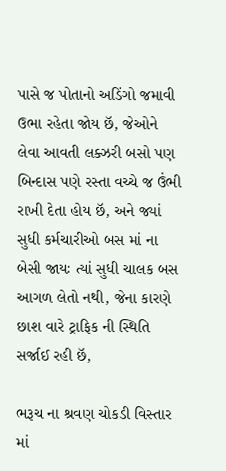પાસે જ પોતાનો અડિંગો જમાવી ઉભા રહેતા જોય છૅ, જેઓને લેવા આવતી લક્ઝરી બસો પણ બિન્દાસ પણે રસ્તા વચ્ચે જ ઉંભી રાખી દેતા હોય છૅ, અને જ્યાં સુધી કર્મચારીઓ બસ માં ના બેસી જાયઃ ત્યાં સુધી ચાલક બસ આગળ લેતો નથી, જેના કારણે છાશ વારે ટ્રાફિક ની સ્થિતિ સર્જાઈ રહી છૅ,

ભરૂચ ના શ્રવણ ચોકડી વિસ્તાર માં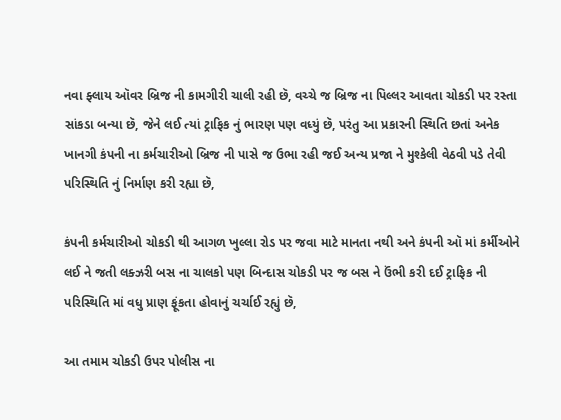નવા ફ્લાય ઑવર બ્રિજ ની કામગીરી ચાલી રહી છૅ, વચ્ચે જ બ્રિજ ના પિલ્લર આવતા ચોકડી પર રસ્તા સાંકડા બન્યા છૅ, જેને લઈ ત્યાં ટ્રાફિક નું ભારણ પણ વધ્યું છૅ, પરંતુ આ પ્રકારની સ્થિતિ છતાં અનેક ખાનગી કંપની ના કર્મચારીઓ બ્રિજ ની પાસે જ ઉભા રહી જઈ અન્ય પ્રજા ને મુશ્કેલી વેઠવી પડે તેવી પરિસ્થિતિ નું નિર્માણ કરી રહ્યા છૅ,

કંપની કર્મચારીઓ ચોકડી થી આગળ ખુલ્લા રોડ પર જવા માટે માનતા નથી અને કંપની ઑ માં કર્મીઓને લઈ ને જતી લક્ઝરી બસ ના ચાલકો પણ બિન્દાસ ચોકડી પર જ બસ ને ઉંભી કરી દઈ ટ્રાફિક ની પરિસ્થિતિ માં વધુ પ્રાણ ફૂંકતા હોવાનું ચર્ચાઈ રહ્યું છૅ,

આ તમામ ચોકડી ઉપર પોલીસ ના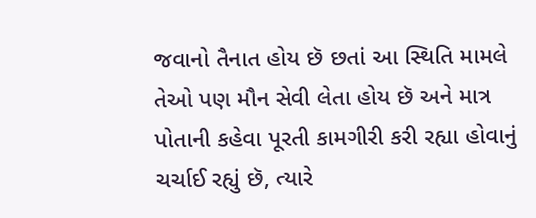જવાનો તૈનાત હોય છૅ છતાં આ સ્થિતિ મામલે તેઓ પણ મૌન સેવી લેતા હોય છૅ અને માત્ર પોતાની કહેવા પૂરતી કામગીરી કરી રહ્યા હોવાનું ચર્ચાઈ રહ્યું છૅ, ત્યારે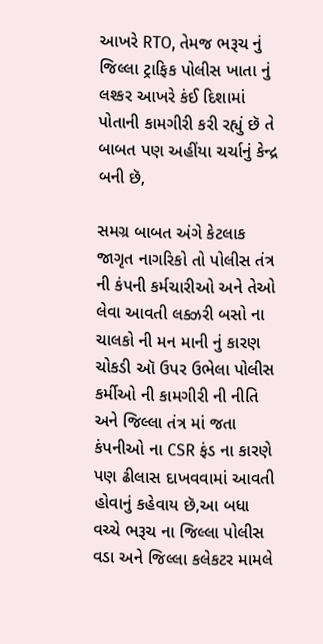આખરે RTO, તેમજ ભરૂચ નું જિલ્લા ટ્રાફિક પોલીસ ખાતા નું લશ્કર આખરે કંઈ દિશામાં પોતાની કામગીરી કરી રહ્યું છૅ તે બાબત પણ અહીંયા ચર્ચાનું કેન્દ્ર બની છૅ,

સમગ્ર બાબત અંગે કેટલાક જાગૃત નાગરિકો તો પોલીસ તંત્ર ની કંપની કર્મચારીઓ અને તેઓ લેવા આવતી લક્ઝરી બસો ના ચાલકો ની મન માની નું કારણ ચોકડી ઑ ઉપર ઉભેલા પોલીસ કર્મીઓ ની કામગીરી ની નીતિ અને જિલ્લા તંત્ર માં જતા કંપનીઓ ના CSR ફંડ ના કારણે પણ ઢીલાસ દાખવવામાં આવતી હોવાનું કહેવાય છૅ,આ બધા વચ્ચે ભરૂચ ના જિલ્લા પોલીસ વડા અને જિલ્લા કલેકટર મામલે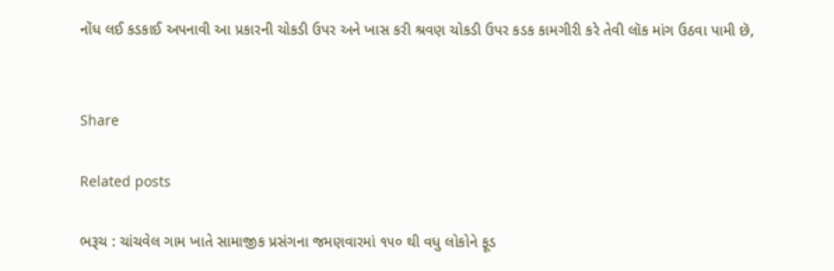નોંધ લઈ કડકાઈ અપનાવી આ પ્રકારની ચોકડી ઉપર અને ખાસ કરી શ્રવણ ચોકડી ઉપર કડક કામગીરી કરે તેવી લૉક માંગ ઉઠવા પામી છૅ,


Share

Related posts

ભરૂચ : ચાંચવેલ ગામ ખાતે સામાજીક પ્રસંગના જમણવારમાં ૧૫૦ થી વધુ લોકોને ફૂડ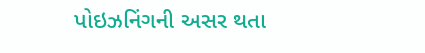પોઇઝનિંગની અસર થતા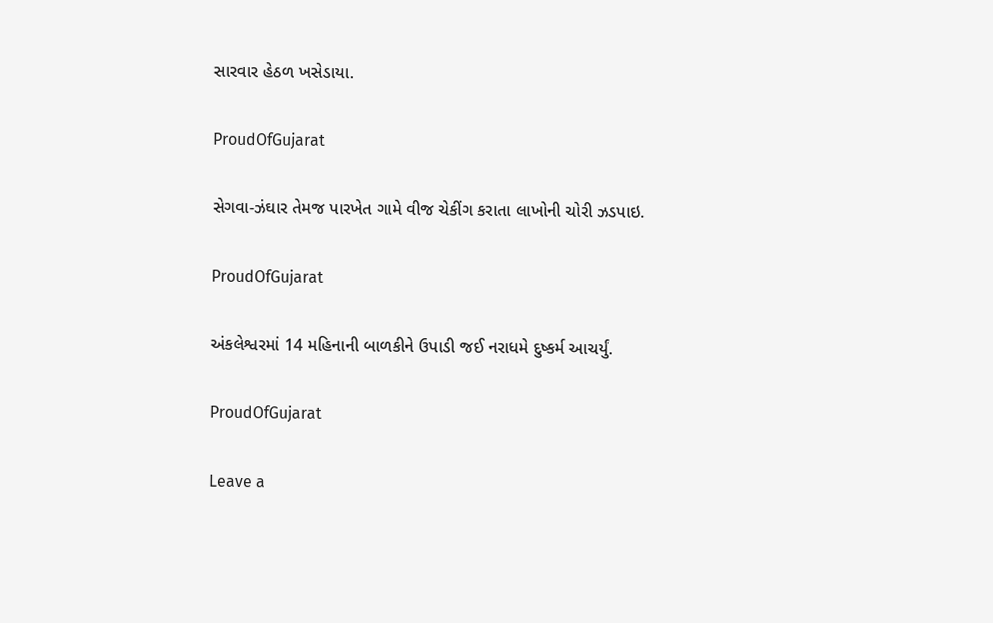સારવાર હેઠળ ખસેડાયા.

ProudOfGujarat

સેગવા-ઝંઘાર તેમજ પારખેત ગામે વીજ ચેકીંગ કરાતા લાખોની ચોરી ઝડપાઇ.

ProudOfGujarat

અંકલેશ્વરમાં 14 મહિનાની બાળકીને ઉપાડી જઈ નરાધમે દુષ્કર્મ આચર્યું.

ProudOfGujarat

Leave a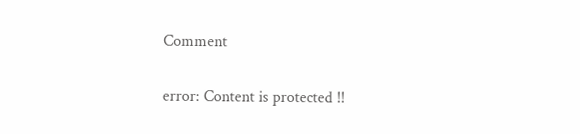Comment

error: Content is protected !!